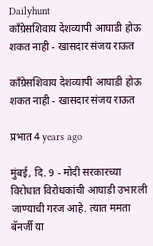Dailyhunt
कॉंग्रेसशिवाय देशव्यापी आघाडी होऊ शकत नाही - खासदार संजय राऊत

कॉंग्रेसशिवाय देशव्यापी आघाडी होऊ शकत नाही - खासदार संजय राऊत

प्रभात 4 years ago

मुंबई, दि. 9 - मोदी सरकारच्या विरोधात विरोधकांची आघाडी उभारली जाण्याची गरज आहे. त्यात ममता बॅनर्जी या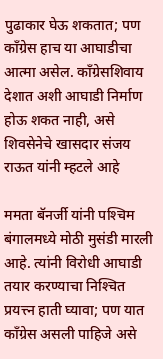पुढाकार घेऊ शकतात; पण कॉंग्रेस हाच या आघाडीचा आत्मा असेल. कॉंग्रेसशिवाय देशात अशी आघाडी निर्माण होऊ शकत नाही, असे शिवसेनेचे खासदार संजय राऊत यांनी म्हटले आहे

ममता बॅनर्जी यांनी पश्‍चिम बंगालमध्ये मोठी मुसंडी मारली आहे. त्यांनी विरोधी आघाडी तयार करण्याचा निश्‍चित प्रयत्त्न हाती घ्यावा; पण यात कॉंग्रेस असली पाहिजे असे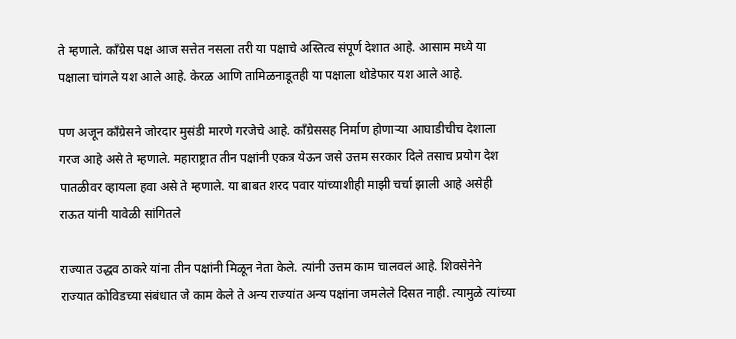ते म्हणाले. कॉंग्रेस पक्ष आज सत्तेत नसला तरी या पक्षाचे अस्तित्व संपूर्ण देशात आहे. आसाम मध्ये या पक्षाला चांगले यश आले आहे. केरळ आणि तामिळनाडूतही या पक्षाला थोडेफार यश आले आहे.

पण अजून कॉंग्रेसने जोरदार मुसंडी मारणे गरजेचे आहे. कॉंग्रेससह निर्माण होणाऱ्या आघाडीचीच देशाला गरज आहे असे ते म्हणाले. महाराष्ट्रात तीन पक्षांनी एकत्र येऊन जसे उत्तम सरकार दिले तसाच प्रयोग देश पातळीवर व्हायला हवा असे ते म्हणाले. या बाबत शरद पवार यांच्याशीही माझी चर्चा झाली आहे असेही राऊत यांनी यावेळी सांगितले

राज्यात उद्धव ठाकरे यांना तीन पक्षांनी मिळून नेता केले. त्यांनी उत्तम काम चालवलं आहे. शिवसेनेने राज्यात कोविडच्या संबंधात जे काम केले ते अन्य राज्यांत अन्य पक्षांना जमलेले दिसत नाही. त्यामुळे त्यांच्या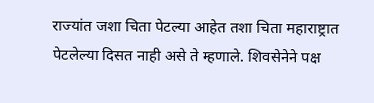राज्यांत जशा चिता पेटल्या आहेत तशा चिता महाराष्ट्रात पेटलेल्या दिसत नाही असे ते म्हणाले. शिवसेनेने पक्ष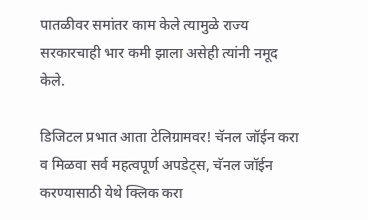पातळीवर समांतर काम केले त्यामुळे राज्य सरकारचाही भार कमी झाला असेही त्यांनी नमूद केले.

डिजिटल प्रभात आता टेलिग्रामवर! चॅनल जॉईन करा व मिळवा सर्व महत्वपूर्ण अपडेट्स, चॅनल जॉईन करण्यासाठी येथे क्लिक करा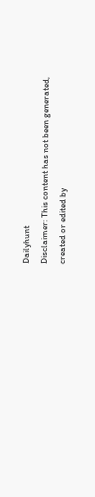Dailyhunt
Disclaimer: This content has not been generated, created or edited by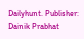Dailyhunt. Publisher: Dainik Prabhat